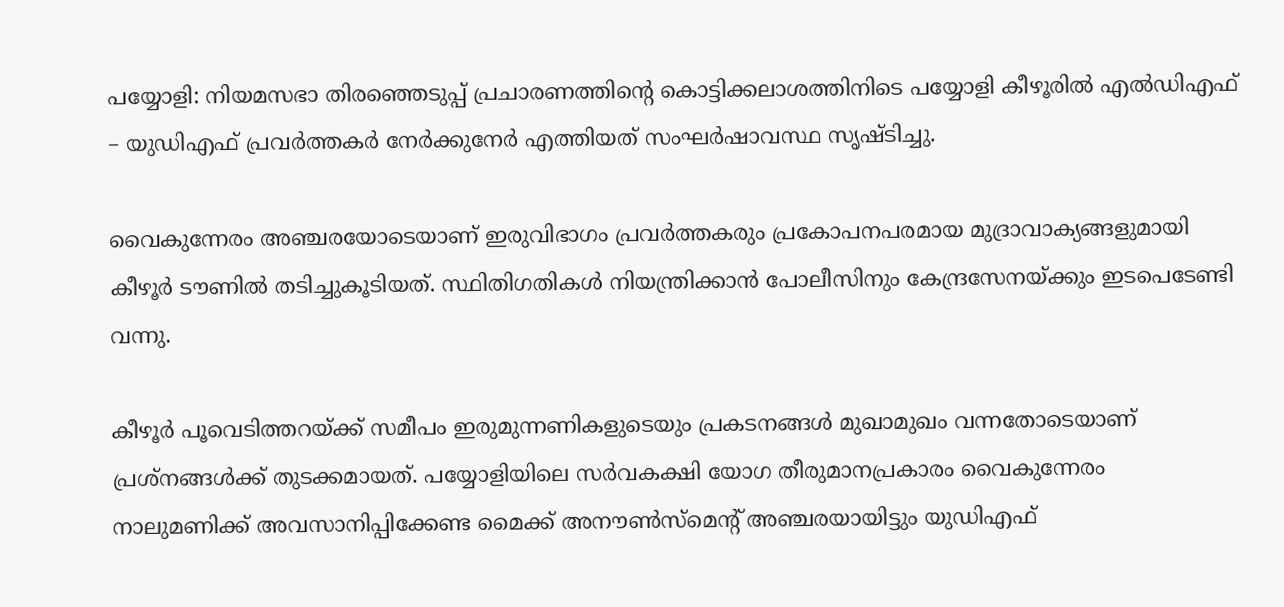പയ്യോളി: നിയമസഭാ തിരഞ്ഞെടുപ്പ് പ്രചാരണത്തിന്റെ കൊട്ടിക്കലാശത്തിനിടെ പയ്യോളി കീഴൂരിൽ എൽഡിഎഫ് – യുഡിഎഫ് പ്രവർത്തകർ നേർക്കുനേർ എത്തിയത് സംഘർഷാവസ്ഥ സൃഷ്ടിച്ചു.

വൈകുന്നേരം അഞ്ചരയോടെയാണ് ഇരുവിഭാഗം പ്രവർത്തകരും പ്രകോപനപരമായ മുദ്രാവാക്യങ്ങളുമായി കീഴൂർ ടൗണിൽ തടിച്ചുകൂടിയത്. സ്ഥിതിഗതികൾ നിയന്ത്രിക്കാൻ പോലീസിനും കേന്ദ്രസേനയ്ക്കും ഇടപെടേണ്ടി വന്നു.

കീഴൂർ പൂവെടിത്തറയ്ക്ക് സമീപം ഇരുമുന്നണികളുടെയും പ്രകടനങ്ങൾ മുഖാമുഖം വന്നതോടെയാണ് പ്രശ്നങ്ങൾക്ക് തുടക്കമായത്. പയ്യോളിയിലെ സർവകക്ഷി യോഗ തീരുമാനപ്രകാരം വൈകുന്നേരം നാലുമണിക്ക് അവസാനിപ്പിക്കേണ്ട മൈക്ക് അനൗൺസ്മെന്റ് അഞ്ചരയായിട്ടും യുഡിഎഫ്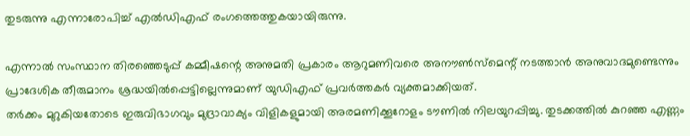തുടരുന്നു എന്നാരോപിച്ച് എൽഡിഎഫ് രംഗത്തെത്തുകയായിരുന്നു.

എന്നാൽ സംസ്ഥാന തിരഞ്ഞെടുപ്പ് കമ്മീഷന്റെ അനുമതി പ്രകാരം ആറുമണിവരെ അനൗൺസ്മെന്റ് നടത്താൻ അനുവാദമുണ്ടെന്നും പ്രാദേശിക തീരുമാനം ശ്രദ്ധയിൽപ്പെട്ടില്ലെന്നുമാണ് യുഡിഎഫ് പ്രവർത്തകർ വ്യക്തമാക്കിയത്.
തർക്കം മുറുകിയതോടെ ഇരുവിഭാഗവും മുദ്രാവാക്യം വിളികളുമായി അരമണിക്കൂറോളം ടൗണിൽ നിലയുറപ്പിച്ചു. തുടക്കത്തിൽ കുറഞ്ഞ എണ്ണം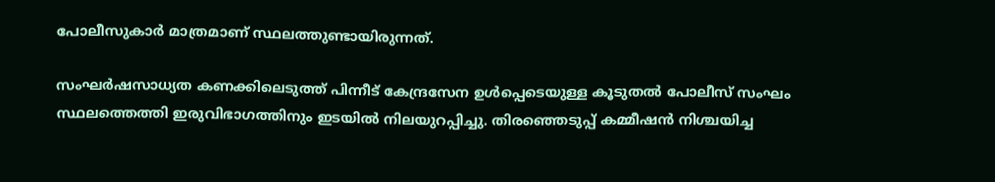പോലീസുകാർ മാത്രമാണ് സ്ഥലത്തുണ്ടായിരുന്നത്.

സംഘർഷസാധ്യത കണക്കിലെടുത്ത് പിന്നീട് കേന്ദ്രസേന ഉൾപ്പെടെയുള്ള കൂടുതൽ പോലീസ് സംഘം സ്ഥലത്തെത്തി ഇരുവിഭാഗത്തിനും ഇടയിൽ നിലയുറപ്പിച്ചു. തിരഞ്ഞെടുപ്പ് കമ്മീഷൻ നിശ്ചയിച്ച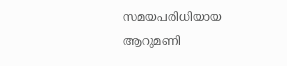സമയപരിധിയായ ആറുമണി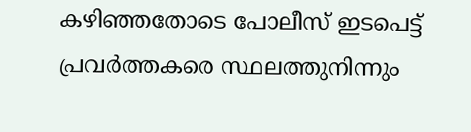കഴിഞ്ഞതോടെ പോലീസ് ഇടപെട്ട് പ്രവർത്തകരെ സ്ഥലത്തുനിന്നും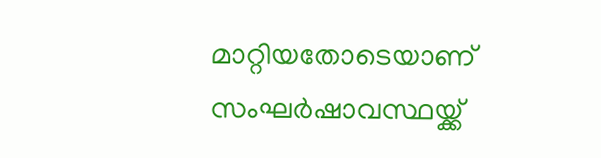മാറ്റിയതോടെയാണ് സംഘർഷാവസ്ഥയ്ക്ക്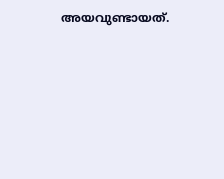അയവുണ്ടായത്.